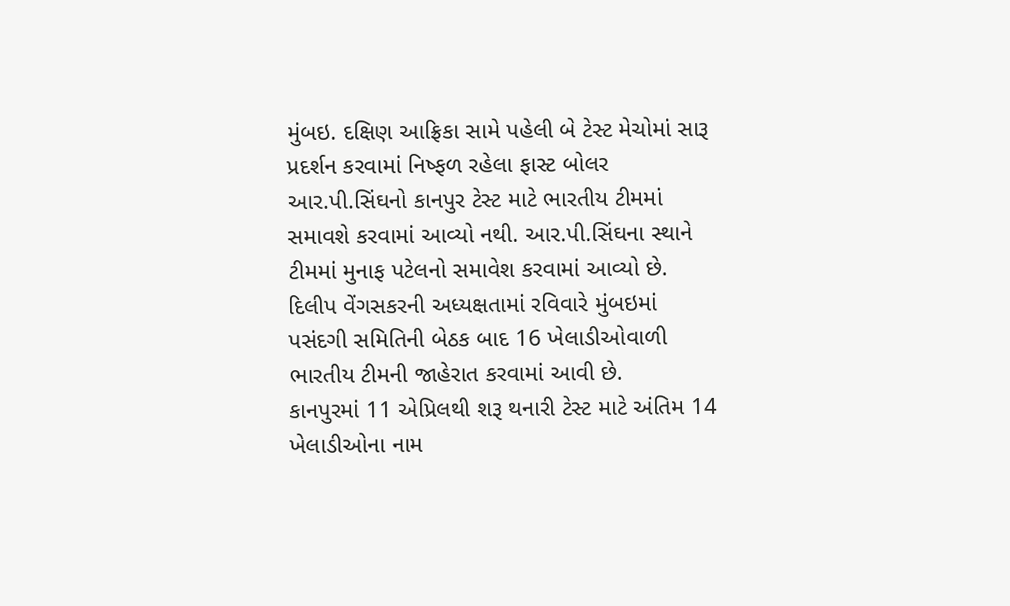મુંબઇ. દક્ષિણ આફ્રિકા સામે પહેલી બે ટેસ્ટ મેચોમાં સારૂ પ્રદર્શન કરવામાં નિષ્ફળ રહેલા ફાસ્ટ બોલર આર.પી.સિંઘનો કાનપુર ટેસ્ટ માટે ભારતીય ટીમમાં સમાવશે કરવામાં આવ્યો નથી. આર.પી.સિંઘના સ્થાને ટીમમાં મુનાફ પટેલનો સમાવેશ કરવામાં આવ્યો છે. દિલીપ વેંગસકરની અધ્યક્ષતામાં રવિવારે મુંબઇમાં પસંદગી સમિતિની બેઠક બાદ 16 ખેલાડીઓવાળી ભારતીય ટીમની જાહેરાત કરવામાં આવી છે.
કાનપુરમાં 11 એપ્રિલથી શરૂ થનારી ટેસ્ટ માટે અંતિમ 14 ખેલાડીઓના નામ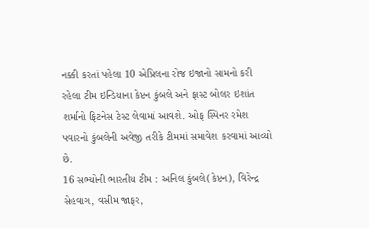નક્કી કરતાં પહેલા 10 એપ્રિલના રોજ ઇજાનો સામનો કરી રહેલા ટીમ ઇન્ડિયાના કેપ્ટન કુંબલે અને ફાસ્ટ બોલર ઇશાંત શર્માનો ફિટનેસ ટેસ્ટ લેવામાં આવશે. ઓફ સ્પિનર રમેશ પવારનો કુંબલેની અવેજી તરીકે ટીમમાં સમાવેશ કરવામાં આવ્યો છે.
16 સભ્યોની ભારતીય ટીમ : અનિલ કુંબલે(કેપ્ટન), વિરેન્દ્ર સેહવાગ, વસીમ જાફર,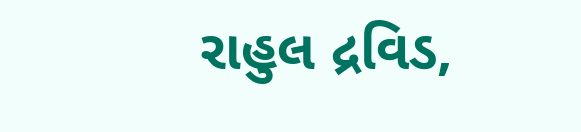રાહુલ દ્રવિડ,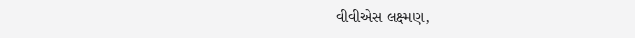વીવીએસ લક્ષ્મણ,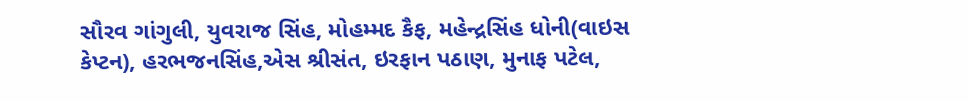સૌરવ ગાંગુલી, યુવરાજ સિંહ, મોહમ્મદ કૈફ, મહેન્દ્રસિંહ ધોની(વાઇસ કેપ્ટન), હરભજનસિંહ,એસ શ્રીસંત, ઇરફાન પઠાણ, મુનાફ પટેલ,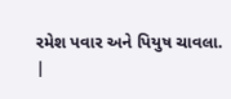રમેશ પવાર અને પિયુષ ચાવલા.
|